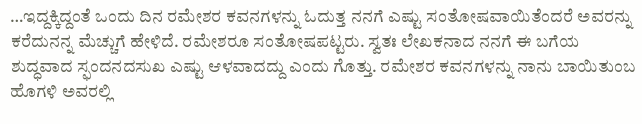…ಇದ್ದಕ್ಕಿದ್ದಂತೆ ಒಂದು ದಿನ ರಮೇಶರ ಕವನಗಳನ್ನು ಓದುತ್ತ ನನಗೆ ಎಷ್ಟು ಸಂತೋಷವಾಯಿತೆಂದರೆ ಅವರನ್ನು ಕರೆದುನನ್ನ ಮೆಚ್ಚುಗೆ ಹೇಳಿದೆ. ರಮೇಶರೂ ಸಂತೋಷಪಟ್ಟರು. ಸ್ವತಃ ಲೇಖಕನಾದ ನನಗೆ ಈ ಬಗೆಯ ಶುದ್ಧವಾದ ಸ್ಫಂದನದಸುಖ ಎಷ್ಟು ಆಳವಾದದ್ದು ಎಂದು ಗೊತ್ತು. ರಮೇಶರ ಕವನಗಳನ್ನು ನಾನು ಬಾಯಿತುಂಬ ಹೊಗಳಿ ಅವರಲ್ಲಿ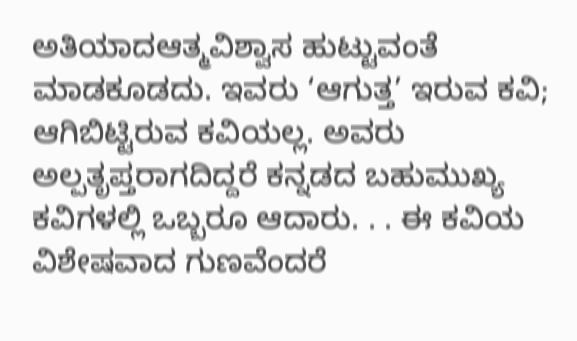ಅತಿಯಾದಆತ್ಮವಿಶ್ವಾಸ ಹುಟ್ಟುವಂತೆ ಮಾಡಕೂಡದು. ಇವರು ‘ಆಗುತ್ತ’ ಇರುವ ಕವಿ; ಆಗಿಬಿಟ್ಟಿರುವ ಕವಿಯಲ್ಲ. ಅವರು ಅಲ್ಪತೃಪ್ತರಾಗದಿದ್ದರೆ ಕನ್ನಡದ ಬಹುಮುಖ್ಯ ಕವಿಗಳಲ್ಲಿ ಒಬ್ಬರೂ ಆದಾರು. . . ಈ ಕವಿಯ ವಿಶೇಷವಾದ ಗುಣವೆಂದರೆ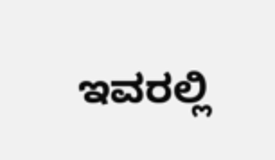ಇವರಲ್ಲಿ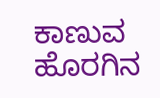ಕಾಣುವ ಹೊರಗಿನ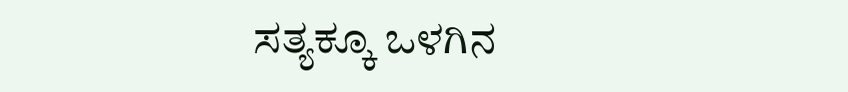ಸತ್ಯಕ್ಕೂ ಒಳಗಿನ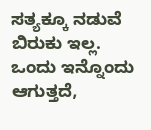ಸತ್ಯಕ್ಕೂ ನಡುವೆ ಬಿರುಕು ಇಲ್ಲ. ಒಂದು ಇನ್ನೊಂದು ಆಗುತ್ತದೆ,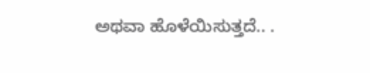ಅಥವಾ ಹೊಳೆಯಿಸುತ್ತದೆ.. .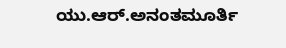ಯು.ಆರ್.ಅನಂತಮೂರ್ತಿ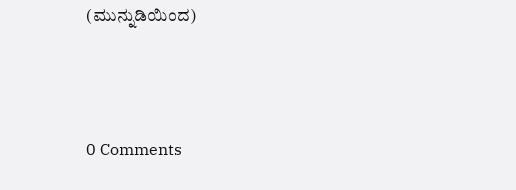(ಮುನ್ನುಡಿಯಿಂದ)




0 Comments